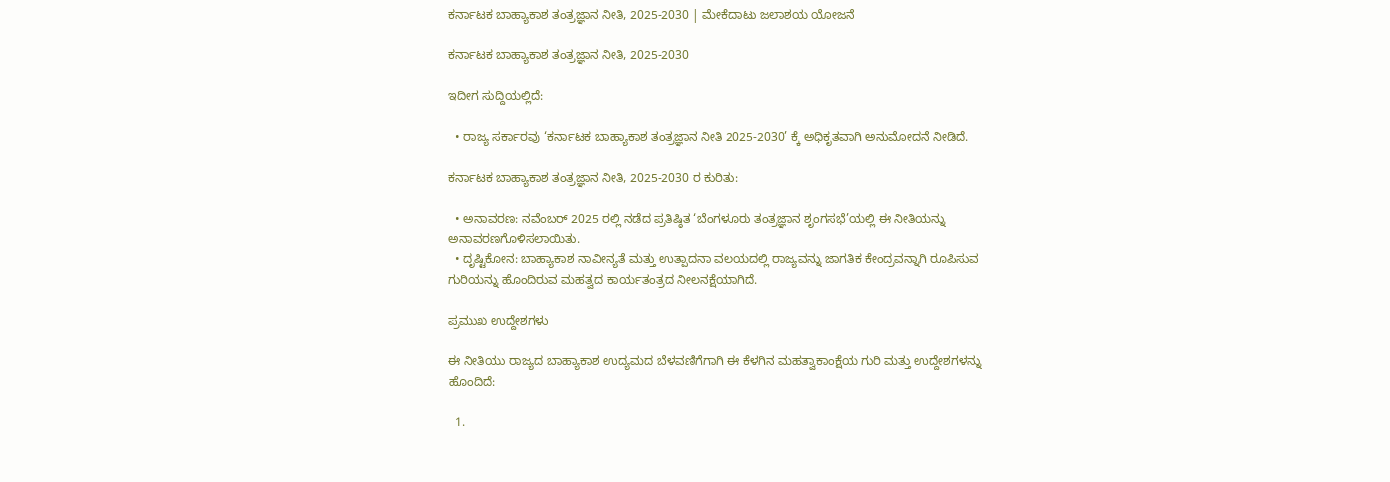ಕರ್ನಾಟಕ ಬಾಹ್ಯಾಕಾಶ ತಂತ್ರಜ್ಞಾನ ನೀತಿ, 2025-2030 | ಮೇಕೆದಾಟು ಜಲಾಶಯ ಯೋಜನೆ

ಕರ್ನಾಟಕ ಬಾಹ್ಯಾಕಾಶ ತಂತ್ರಜ್ಞಾನ ನೀತಿ, 2025-2030

ಇದೀಗ ಸುದ್ದಿಯಲ್ಲಿದೆ:

  • ರಾಜ್ಯ ಸರ್ಕಾರವು ‘ಕರ್ನಾಟಕ ಬಾಹ್ಯಾಕಾಶ ತಂತ್ರಜ್ಞಾನ ನೀತಿ 2025-2030’ ಕ್ಕೆ ಅಧಿಕೃತವಾಗಿ ಅನುಮೋದನೆ ನೀಡಿದೆ.

ಕರ್ನಾಟಕ ಬಾಹ್ಯಾಕಾಶ ತಂತ್ರಜ್ಞಾನ ನೀತಿ, 2025-2030 ರ ಕುರಿತು:

  • ಅನಾವರಣ: ನವೆಂಬರ್ 2025 ರಲ್ಲಿ ನಡೆದ ಪ್ರತಿಷ್ಠಿತ ‘ಬೆಂಗಳೂರು ತಂತ್ರಜ್ಞಾನ ಶೃಂಗಸಭೆ’ಯಲ್ಲಿ ಈ ನೀತಿಯನ್ನು ಅನಾವರಣಗೊಳಿಸಲಾಯಿತು.
  • ದೃಷ್ಟಿಕೋನ: ಬಾಹ್ಯಾಕಾಶ ನಾವೀನ್ಯತೆ ಮತ್ತು ಉತ್ಪಾದನಾ ವಲಯದಲ್ಲಿ ರಾಜ್ಯವನ್ನು ಜಾಗತಿಕ ಕೇಂದ್ರವನ್ನಾಗಿ ರೂಪಿಸುವ ಗುರಿಯನ್ನು ಹೊಂದಿರುವ ಮಹತ್ವದ ಕಾರ್ಯತಂತ್ರದ ನೀಲನಕ್ಷೆಯಾಗಿದೆ.

ಪ್ರಮುಖ ಉದ್ದೇಶಗಳು

ಈ ನೀತಿಯು ರಾಜ್ಯದ ಬಾಹ್ಯಾಕಾಶ ಉದ್ಯಮದ ಬೆಳವಣಿಗೆಗಾಗಿ ಈ ಕೆಳಗಿನ ಮಹತ್ವಾಕಾಂಕ್ಷೆಯ ಗುರಿ ಮತ್ತು ಉದ್ದೇಶಗಳನ್ನು ಹೊಂದಿದೆ:

  1.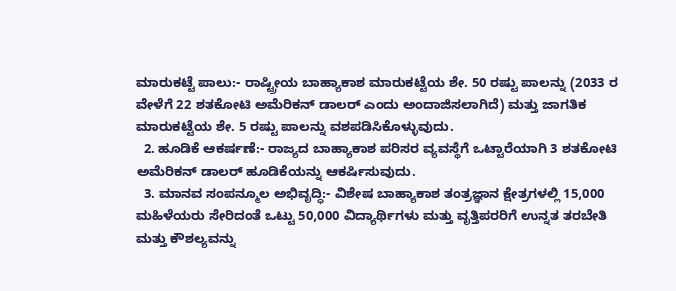ಮಾರುಕಟ್ಟೆ ಪಾಲು:- ರಾಷ್ಟ್ರೀಯ ಬಾಹ್ಯಾಕಾಶ ಮಾರುಕಟ್ಟೆಯ ಶೇ. 50 ರಷ್ಟು ಪಾಲನ್ನು (2033 ರ ವೇಳೆಗೆ 22 ಶತಕೋಟಿ ಅಮೆರಿಕನ್ ಡಾಲರ್ ಎಂದು ಅಂದಾಜಿಸಲಾಗಿದೆ) ಮತ್ತು ಜಾಗತಿಕ ಮಾರುಕಟ್ಟೆಯ ಶೇ. 5 ರಷ್ಟು ಪಾಲನ್ನು ವಶಪಡಿಸಿಕೊಳ್ಳುವುದು.
  2. ಹೂಡಿಕೆ ಆಕರ್ಷಣೆ:- ರಾಜ್ಯದ ಬಾಹ್ಯಾಕಾಶ ಪರಿಸರ ವ್ಯವಸ್ಥೆಗೆ ಒಟ್ಟಾರೆಯಾಗಿ 3 ಶತಕೋಟಿ ಅಮೆರಿಕನ್ ಡಾಲರ್ ಹೂಡಿಕೆಯನ್ನು ಆಕರ್ಷಿಸುವುದು.
  3. ಮಾನವ ಸಂಪನ್ಮೂಲ ಅಭಿವೃದ್ಧಿ:- ವಿಶೇಷ ಬಾಹ್ಯಾಕಾಶ ತಂತ್ರಜ್ಞಾನ ಕ್ಷೇತ್ರಗಳಲ್ಲಿ 15,000 ಮಹಿಳೆಯರು ಸೇರಿದಂತೆ ಒಟ್ಟು 50,000 ವಿದ್ಯಾರ್ಥಿಗಳು ಮತ್ತು ವೃತ್ತಿಪರರಿಗೆ ಉನ್ನತ ತರಬೇತಿ ಮತ್ತು ಕೌಶಲ್ಯವನ್ನು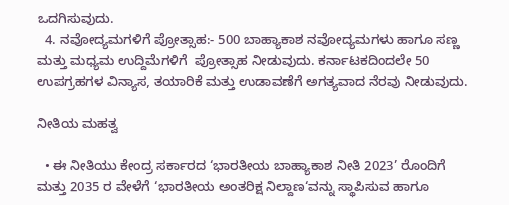ಒದಗಿಸುವುದು.
  4. ನವೋದ್ಯಮಗಳಿಗೆ ಪ್ರೋತ್ಸಾಹ:- 500 ಬಾಹ್ಯಾಕಾಶ ನವೋದ್ಯಮಗಳು ಹಾಗೂ ಸಣ್ಣ ಮತ್ತು ಮಧ್ಯಮ ಉದ್ದಿಮೆಗಳಿಗೆ  ಪ್ರೋತ್ಸಾಹ ನೀಡುವುದು. ಕರ್ನಾಟಕದಿಂದಲೇ 50 ಉಪಗ್ರಹಗಳ ವಿನ್ಯಾಸ, ತಯಾರಿಕೆ ಮತ್ತು ಉಡಾವಣೆಗೆ ಅಗತ್ಯವಾದ ನೆರವು ನೀಡುವುದು.

ನೀತಿಯ ಮಹತ್ವ

  • ಈ ನೀತಿಯು ಕೇಂದ್ರ ಸರ್ಕಾರದ ‘ಭಾರತೀಯ ಬಾಹ್ಯಾಕಾಶ ನೀತಿ 2023’ ರೊಂದಿಗೆ ಮತ್ತು 2035 ರ ವೇಳೆಗೆ ‘ಭಾರತೀಯ ಅಂತರಿಕ್ಷ ನಿಲ್ದಾಣ‘ವನ್ನು ಸ್ಥಾಪಿಸುವ ಹಾಗೂ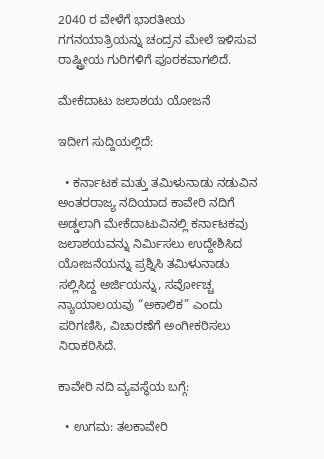2040 ರ ವೇಳೆಗೆ ಭಾರತೀಯ ಗಗನಯಾತ್ರಿಯನ್ನು ಚಂದ್ರನ ಮೇಲೆ ಇಳಿಸುವ ರಾಷ್ಟ್ರೀಯ ಗುರಿಗಳಿಗೆ ಪೂರಕವಾಗಲಿದೆ.

ಮೇಕೆದಾಟು ಜಲಾಶಯ ಯೋಜನೆ

ಇದೀಗ ಸುದ್ದಿಯಲ್ಲಿದೆ:

  • ಕರ್ನಾಟಕ ಮತ್ತು ತಮಿಳುನಾಡು ನಡುವಿನ ಅಂತರರಾಜ್ಯ ನದಿಯಾದ ಕಾವೇರಿ ನದಿಗೆ ಅಡ್ಡಲಾಗಿ ಮೇಕೆದಾಟುವಿನಲ್ಲಿ ಕರ್ನಾಟಕವು ಜಲಾಶಯವನ್ನು ನಿರ್ಮಿಸಲು ಉದ್ದೇಶಿಸಿದ ಯೋಜನೆಯನ್ನು ಪ್ರಶ್ನಿಸಿ ತಮಿಳುನಾಡು ಸಲ್ಲಿಸಿದ್ದ ಅರ್ಜಿಯನ್ನು, ಸರ್ವೋಚ್ಚ ನ್ಯಾಯಾಲಯವು “ಅಕಾಲಿಕ” ಎಂದು ಪರಿಗಣಿಸಿ, ವಿಚಾರಣೆಗೆ ಅಂಗೀಕರಿಸಲು ನಿರಾಕರಿಸಿದೆ.

ಕಾವೇರಿ ನದಿ ವ್ಯವಸ್ಥೆಯ ಬಗ್ಗೆ:

  • ಉಗಮ: ತಲಕಾವೇರಿ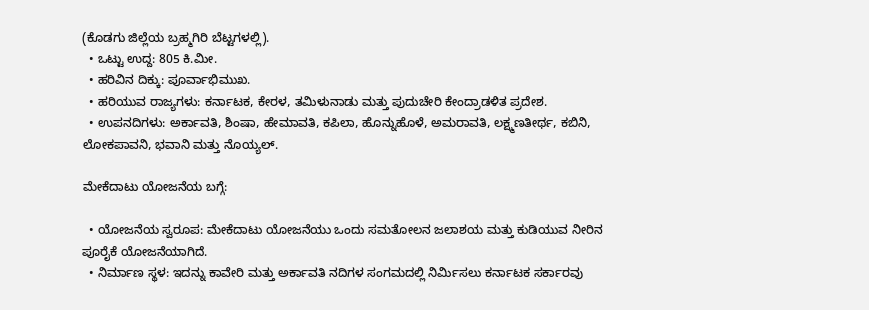(ಕೊಡಗು ಜಿಲ್ಲೆಯ ಬ್ರಹ್ಮಗಿರಿ ಬೆಟ್ಟಗಳಲ್ಲಿ).
  • ಒಟ್ಟು ಉದ್ದ: 805 ಕಿ.ಮೀ.
  • ಹರಿವಿನ ದಿಕ್ಕು: ಪೂರ್ವಾಭಿಮುಖ.
  • ಹರಿಯುವ ರಾಜ್ಯಗಳು: ಕರ್ನಾಟಕ, ಕೇರಳ, ತಮಿಳುನಾಡು ಮತ್ತು ಪುದುಚೇರಿ ಕೇಂದ್ರಾಡಳಿತ ಪ್ರದೇಶ.
  • ಉಪನದಿಗಳು: ಅರ್ಕಾವತಿ, ಶಿಂಷಾ, ಹೇಮಾವತಿ, ಕಪಿಲಾ, ಹೊನ್ನುಹೊಳೆ, ಅಮರಾವತಿ, ಲಕ್ಷ್ಮಣತೀರ್ಥ, ಕಬಿನಿ, ಲೋಕಪಾವನಿ, ಭವಾನಿ ಮತ್ತು ನೊಯ್ಯಲ್.

ಮೇಕೆದಾಟು ಯೋಜನೆಯ ಬಗ್ಗೆ:

  • ಯೋಜನೆಯ ಸ್ವರೂಪ: ಮೇಕೆದಾಟು ಯೋಜನೆಯು ಒಂದು ಸಮತೋಲನ ಜಲಾಶಯ ಮತ್ತು ಕುಡಿಯುವ ನೀರಿನ ಪೂರೈಕೆ ಯೋಜನೆಯಾಗಿದೆ.
  • ನಿರ್ಮಾಣ ಸ್ಥಳ: ಇದನ್ನು ಕಾವೇರಿ ಮತ್ತು ಅರ್ಕಾವತಿ ನದಿಗಳ ಸಂಗಮದಲ್ಲಿ ನಿರ್ಮಿಸಲು ಕರ್ನಾಟಕ ಸರ್ಕಾರವು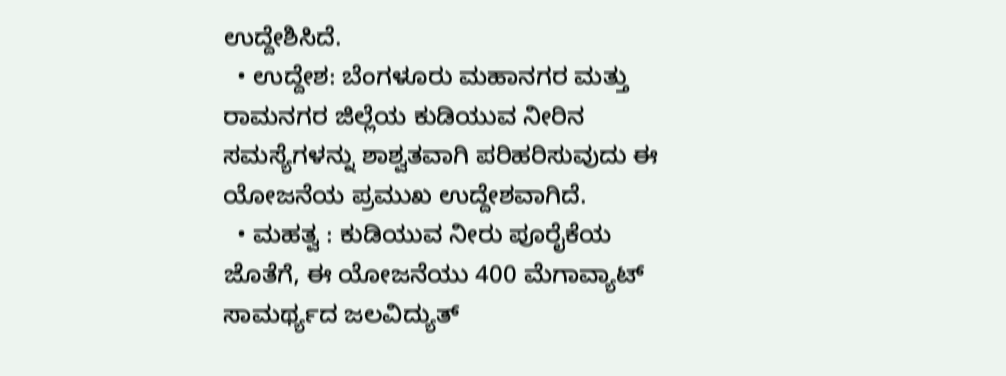ಉದ್ದೇಶಿಸಿದೆ.
  • ಉದ್ದೇಶ: ಬೆಂಗಳೂರು ಮಹಾನಗರ ಮತ್ತು ರಾಮನಗರ ಜಿಲ್ಲೆಯ ಕುಡಿಯುವ ನೀರಿನ ಸಮಸ್ಯೆಗಳನ್ನು ಶಾಶ್ವತವಾಗಿ ಪರಿಹರಿಸುವುದು ಈ ಯೋಜನೆಯ ಪ್ರಮುಖ ಉದ್ದೇಶವಾಗಿದೆ.
  • ಮಹತ್ವ : ಕುಡಿಯುವ ನೀರು ಪೂರೈಕೆಯ ಜೊತೆಗೆ, ಈ ಯೋಜನೆಯು 400 ಮೆಗಾವ್ಯಾಟ್ ಸಾಮರ್ಥ್ಯದ ಜಲವಿದ್ಯುತ್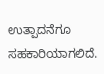ಉತ್ಪಾದನೆಗೂ ಸಹಕಾರಿಯಾಗಲಿದೆ.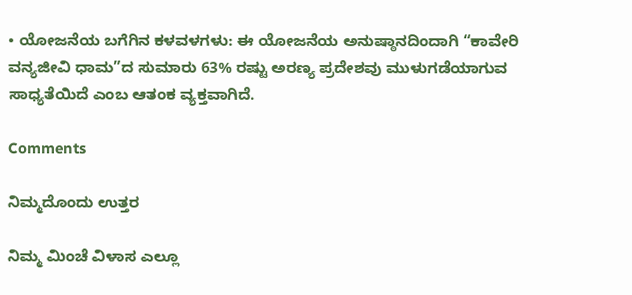• ಯೋಜನೆಯ ಬಗೆಗಿನ ಕಳವಳಗಳು: ಈ ಯೋಜನೆಯ ಅನುಷ್ಠಾನದಿಂದಾಗಿ “ಕಾವೇರಿ ವನ್ಯಜೀವಿ ಧಾಮ”ದ ಸುಮಾರು 63% ರಷ್ಟು ಅರಣ್ಯ ಪ್ರದೇಶವು ಮುಳುಗಡೆಯಾಗುವ ಸಾಧ್ಯತೆಯಿದೆ ಎಂಬ ಆತಂಕ ವ್ಯಕ್ತವಾಗಿದೆ.

Comments

ನಿಮ್ಮದೊಂದು ಉತ್ತರ

ನಿಮ್ಮ ಮಿಂಚೆ ವಿಳಾಸ ಎಲ್ಲೂ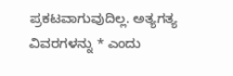ಪ್ರಕಟವಾಗುವುದಿಲ್ಲ. ಅತ್ಯಗತ್ಯ ವಿವರಗಳನ್ನು * ಎಂದು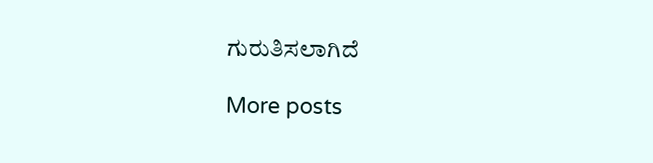ಗುರುತಿಸಲಾಗಿದೆ

More posts